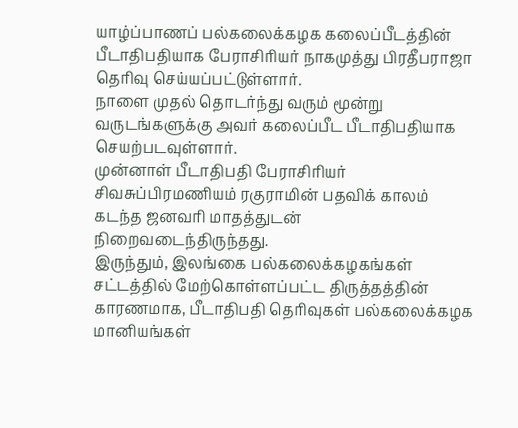யாழ்ப்பாணப் பல்கலைக்கழக கலைப்பீடத்தின் பீடாதிபதியாக பேராசிரியர் நாகமுத்து பிரதீபராஜா தெரிவு செய்யப்பட்டுள்ளார்.
நாளை முதல் தொடர்ந்து வரும் மூன்று வருடங்களுக்கு அவர் கலைப்பீட பீடாதிபதியாக செயற்படவுள்ளார்.
முன்னாள் பீடாதிபதி பேராசிரியர் சிவசுப்பிரமணியம் ரகுராமின் பதவிக் காலம் கடந்த ஜனவரி மாதத்துடன் நிறைவடைந்திருந்தது.
இருந்தும், இலங்கை பல்கலைக்கழகங்கள் சட்டத்தில் மேற்கொள்ளப்பட்ட திருத்தத்தின் காரணமாக, பீடாதிபதி தெரிவுகள் பல்கலைக்கழக மானியங்கள்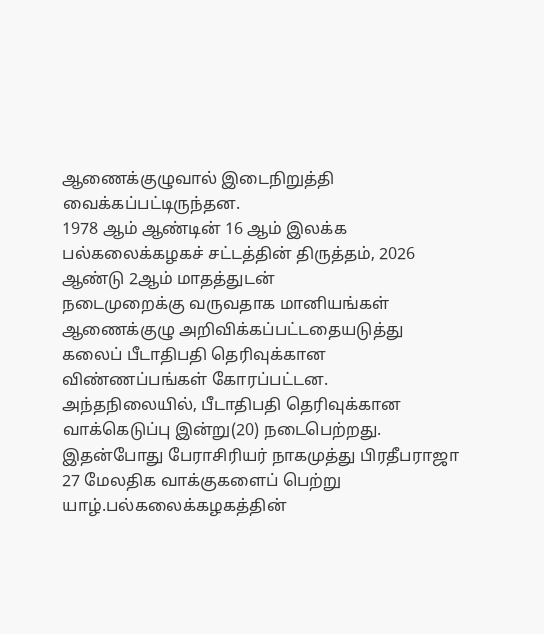ஆணைக்குழுவால் இடைநிறுத்தி வைக்கப்பட்டிருந்தன.
1978 ஆம் ஆண்டின் 16 ஆம் இலக்க பல்கலைக்கழகச் சட்டத்தின் திருத்தம், 2026 ஆண்டு 2ஆம் மாதத்துடன்
நடைமுறைக்கு வருவதாக மானியங்கள் ஆணைக்குழு அறிவிக்கப்பட்டதையடுத்து
கலைப் பீடாதிபதி தெரிவுக்கான விண்ணப்பங்கள் கோரப்பட்டன.
அந்தநிலையில், பீடாதிபதி தெரிவுக்கான வாக்கெடுப்பு இன்று(20) நடைபெற்றது.
இதன்போது பேராசிரியர் நாகமுத்து பிரதீபராஜா 27 மேலதிக வாக்குகளைப் பெற்று யாழ்.பல்கலைக்கழகத்தின்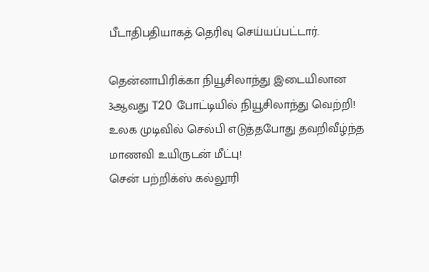பீடாதிபதியாகத் தெரிவு செய்யப்பட்டார்.

தென்னாபிரிக்கா நியூசிலாந்து இடையிலான 3ஆவது T20 போட்டியில் நியூசிலாந்து வெற்றி!
உலக முடிவில் செல்பி எடுத்தபோது தவறிவீழ்ந்த மாணவி உயிருடன் மீட்பு!
சென் பற்றிக்ஸ் கல்லூரி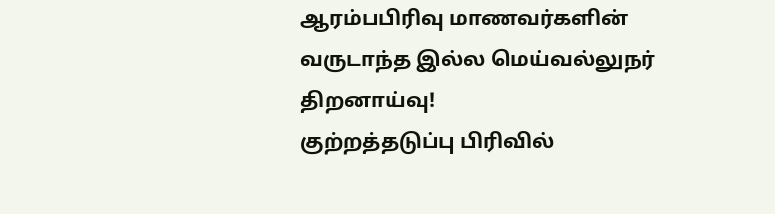ஆரம்பபிரிவு மாணவர்களின் வருடாந்த இல்ல மெய்வல்லுநர் திறனாய்வு!
குற்றத்தடுப்பு பிரிவில்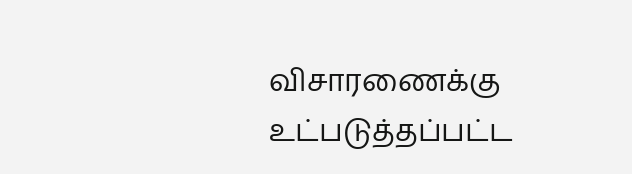விசாரணைக்கு உட்படுத்தப்பட்ட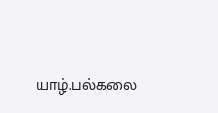யாழ்.பல்கலை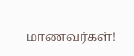மாணவர்கள்!